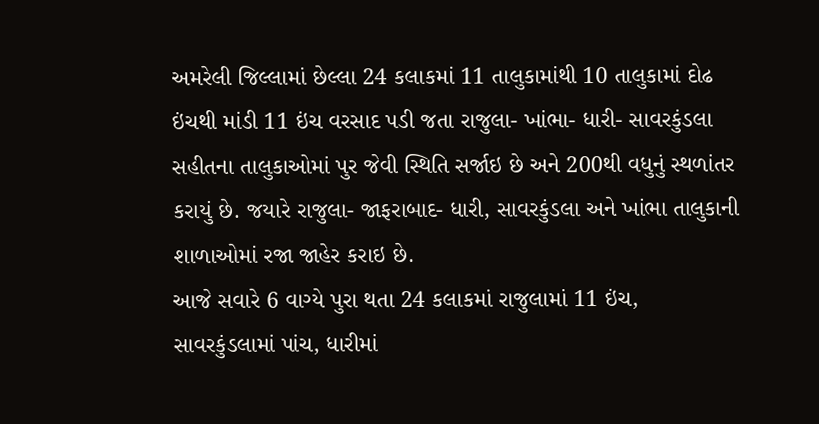અમરેલી જિલ્લામાં છેલ્લા 24 કલાકમાં 11 તાલુકામાંથી 10 તાલુકામાં દોઢ ઇંચથી માંડી 11 ઇંચ વરસાદ પડી જતા રાજુલા- ખાંભા- ધારી- સાવરકુંડલા સહીતના તાલુકાઓમાં પુર જેવી સ્થિતિ સર્જાઇ છે અને 200થી વધુનું સ્થળાંતર કરાયું છે. જયારે રાજુલા- જાફરાબાદ- ધારી, સાવરકુંડલા અને ખાંભા તાલુકાની શાળાઓમાં રજા જાહેર કરાઇ છે.
આજે સવારે 6 વાગ્યે પુરા થતા 24 કલાકમાં રાજુલામાં 11 ઇંચ, સાવરકુંડલામાં પાંચ, ધારીમાં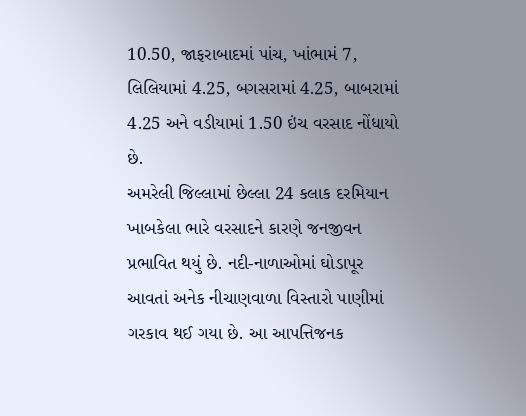10.50, જાફરાબાદમાં પાંચ, ખાંભામં 7, લિલિયામાં 4.25, બગસરામાં 4.25, બાબરામાં 4.25 અને વડીયામાં 1.50 ઇંચ વરસાદ નોંધાયો છે.
અમરેલી જિલ્લામાં છેલ્લા 24 કલાક દરમિયાન ખાબકેલા ભારે વરસાદને કારણે જનજીવન પ્રભાવિત થયું છે. નદી-નાળાઓમાં ઘોડાપૂર આવતાં અનેક નીચાણવાળા વિસ્તારો પાણીમાં ગરકાવ થઈ ગયા છે. આ આપત્તિજનક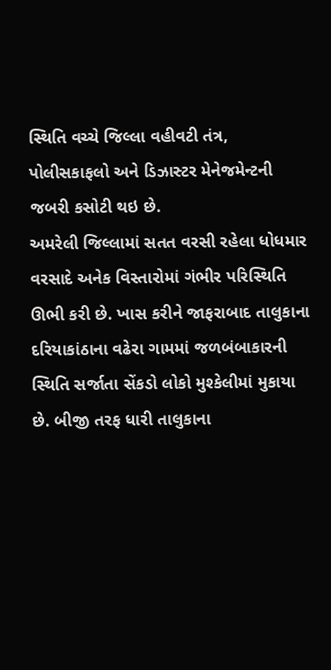સ્થિતિ વચ્ચે જિલ્લા વહીવટી તંત્ર, પોલીસકાફલો અને ડિઝાસ્ટર મેનેજમેન્ટની જબરી કસોટી થઇ છે.
અમરેલી જિલ્લામાં સતત વરસી રહેલા ધોધમાર વરસાદે અનેક વિસ્તારોમાં ગંભીર પરિસ્થિતિ ઊભી કરી છે. ખાસ કરીને જાફરાબાદ તાલુકાના દરિયાકાંઠાના વઢેરા ગામમાં જળબંબાકારની સ્થિતિ સર્જાતા સેંકડો લોકો મુશ્કેલીમાં મુકાયા છે. બીજી તરફ ધારી તાલુકાના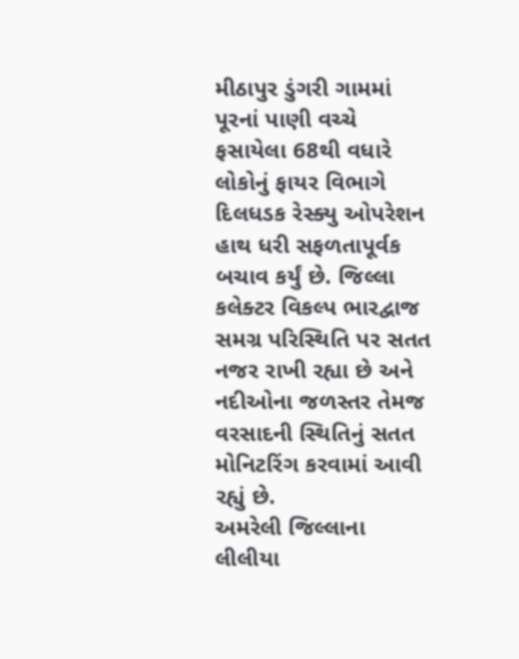મીઠાપુર ડુંગરી ગામમાં પૂરનાં પાણી વચ્ચે ફસાયેલા 68થી વધારે લોકોનું ફાયર વિભાગે દિલધડક રેસ્ક્યુ ઓપરેશન હાથ ધરી સફળતાપૂર્વક બચાવ કર્યું છે. જિલ્લા કલેક્ટર વિકલ્પ ભારદ્વાજ સમગ્ર પરિસ્થિતિ પર સતત નજર રાખી રહ્યા છે અને નદીઓના જળસ્તર તેમજ વરસાદની સ્થિતિનું સતત મોનિટરિંગ કરવામાં આવી રહ્યું છે.
અમરેલી જિલ્લાના લીલીયા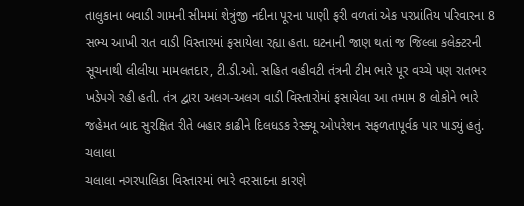તાલુકાના બવાડી ગામની સીમમાં શેત્રુંજી નદીના પૂરના પાણી ફરી વળતાં એક પરપ્રાંતિય પરિવારના 8 સભ્ય આખી રાત વાડી વિસ્તારમાં ફસાયેલા રહ્યા હતા. ઘટનાની જાણ થતાં જ જિલ્લા કલેક્ટરની સૂચનાથી લીલીયા મામલતદાર, ટી.ડી.ઓ. સહિત વહીવટી તંત્રની ટીમ ભારે પૂર વચ્ચે પણ રાતભર ખડેપગે રહી હતી. તંત્ર દ્વારા અલગ-અલગ વાડી વિસ્તારોમાં ફસાયેલા આ તમામ 8 લોકોને ભારે જહેમત બાદ સુરક્ષિત રીતે બહાર કાઢીને દિલધડક રેસ્ક્યૂ ઓપરેશન સફળતાપૂર્વક પાર પાડ્યું હતું.
ચલાલા
ચલાલા નગરપાલિકા વિસ્તારમાં ભારે વરસાદના કારણે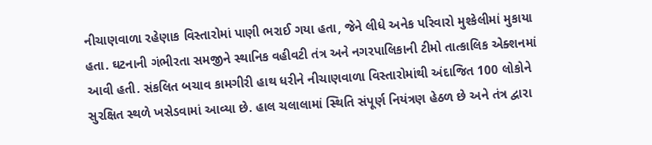નીચાણવાળા રહેણાક વિસ્તારોમાં પાણી ભરાઈ ગયા હતા, જેને લીધે અનેક પરિવારો મુશ્કેલીમાં મુકાયા હતા. ઘટનાની ગંભીરતા સમજીને સ્થાનિક વહીવટી તંત્ર અને નગરપાલિકાની ટીમો તાત્કાલિક એક્શનમાં આવી હતી. સંકલિત બચાવ કામગીરી હાથ ધરીને નીચાણવાળા વિસ્તારોમાંથી અંદાજિત 100 લોકોને સુરક્ષિત સ્થળે ખસેડવામાં આવ્યા છે. હાલ ચલાલામાં સ્થિતિ સંપૂર્ણ નિયંત્રણ હેઠળ છે અને તંત્ર દ્વારા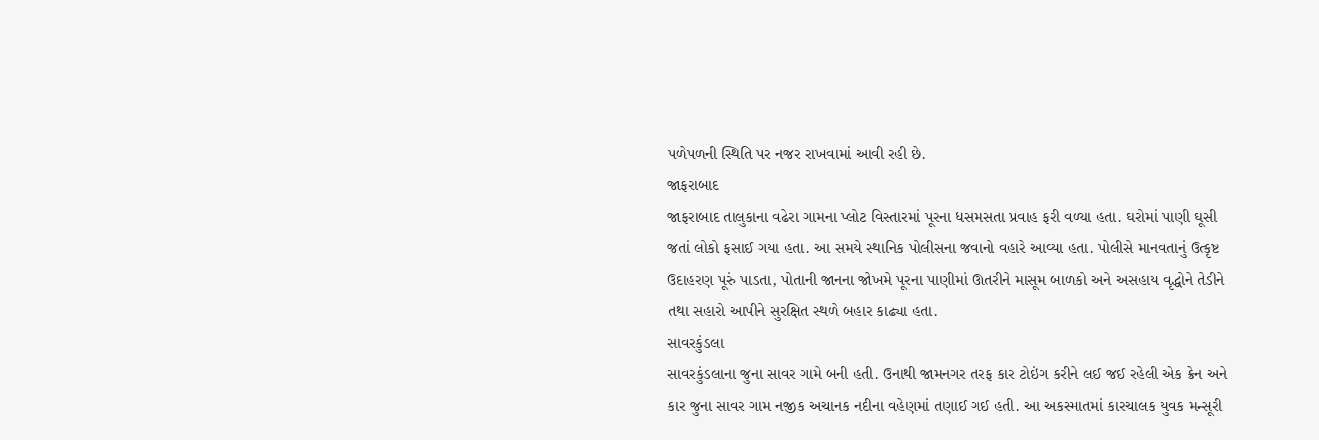પળેપળની સ્થિતિ પર નજર રાખવામાં આવી રહી છે.
જાફરાબાદ
જાફરાબાદ તાલુકાના વઢેરા ગામના પ્લોટ વિસ્તારમાં પૂરના ધસમસતા પ્રવાહ ફરી વળ્યા હતા. ઘરોમાં પાણી ઘૂસી જતાં લોકો ફસાઈ ગયા હતા. આ સમયે સ્થાનિક પોલીસના જવાનો વહારે આવ્યા હતા. પોલીસે માનવતાનું ઉત્કૃષ્ટ ઉદાહરણ પૂરું પાડતા, પોતાની જાનના જોખમે પૂરના પાણીમાં ઊતરીને માસૂમ બાળકો અને અસહાય વૃદ્ધોને તેડીને તથા સહારો આપીને સુરક્ષિત સ્થળે બહાર કાઢ્યા હતા.
સાવરકુંડલા
સાવરકુંડલાના જુના સાવર ગામે બની હતી. ઉનાથી જામનગર તરફ કાર ટોઇંગ કરીને લઈ જઈ રહેલી એક ક્રેન અને કાર જુના સાવર ગામ નજીક અચાનક નદીના વહેણમાં તણાઈ ગઈ હતી. આ અકસ્માતમાં કારચાલક યુવક મન્સૂરી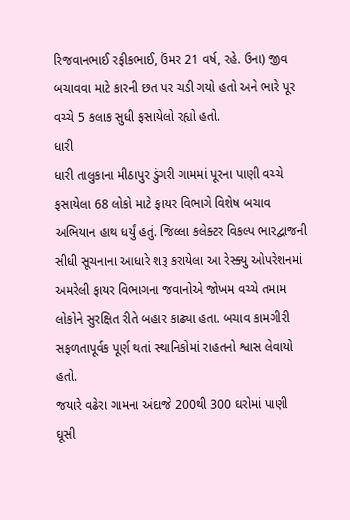રિજવાનભાઈ રફીકભાઈ, ઉંમર 21 વર્ષ, રહે. ઉના) જીવ બચાવવા માટે કારની છત પર ચડી ગયો હતો અને ભારે પૂર વચ્ચે 5 કલાક સુધી ફસાયેલો રહ્યો હતો.
ધારી
ધારી તાલુકાના મીઠાપુર ડુંગરી ગામમાં પૂરના પાણી વચ્ચે ફસાયેલા 68 લોકો માટે ફાયર વિભાગે વિશેષ બચાવ અભિયાન હાથ ધર્યું હતું. જિલ્લા કલેક્ટર વિકલ્પ ભારદ્વાજની સીધી સૂચનાના આધારે શરૂ કરાયેલા આ રેસ્ક્યુ ઓપરેશનમાં અમરેલી ફાયર વિભાગના જવાનોએ જોખમ વચ્ચે તમામ લોકોને સુરક્ષિત રીતે બહાર કાઢ્યા હતા. બચાવ કામગીરી સફળતાપૂર્વક પૂર્ણ થતાં સ્થાનિકોમાં રાહતનો શ્વાસ લેવાયો હતો.
જયારે વઢેરા ગામના અંદાજે 200થી 300 ઘરોમાં પાણી ઘૂસી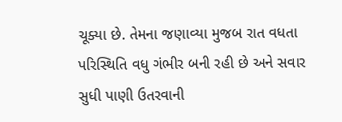ચૂક્યા છે. તેમના જણાવ્યા મુજબ રાત વધતા પરિસ્થિતિ વધુ ગંભીર બની રહી છે અને સવાર સુધી પાણી ઉતરવાની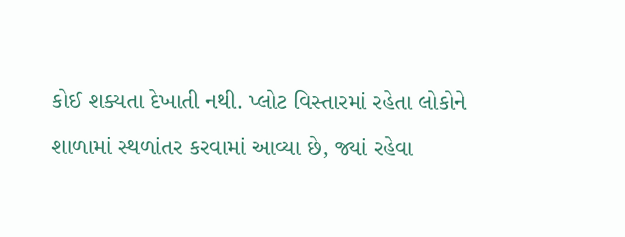કોઈ શક્યતા દેખાતી નથી. પ્લોટ વિસ્તારમાં રહેતા લોકોને શાળામાં સ્થળાંતર કરવામાં આવ્યા છે, જ્યાં રહેવા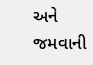અને જમવાની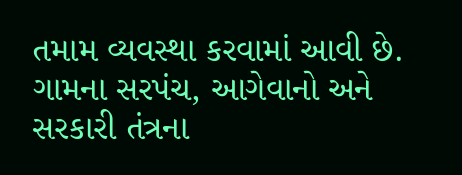તમામ વ્યવસ્થા કરવામાં આવી છે. ગામના સરપંચ, આગેવાનો અને સરકારી તંત્રના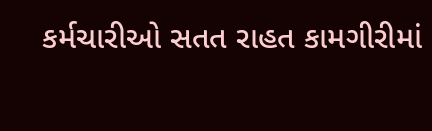કર્મચારીઓ સતત રાહત કામગીરીમાં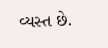વ્યસ્ત છે.